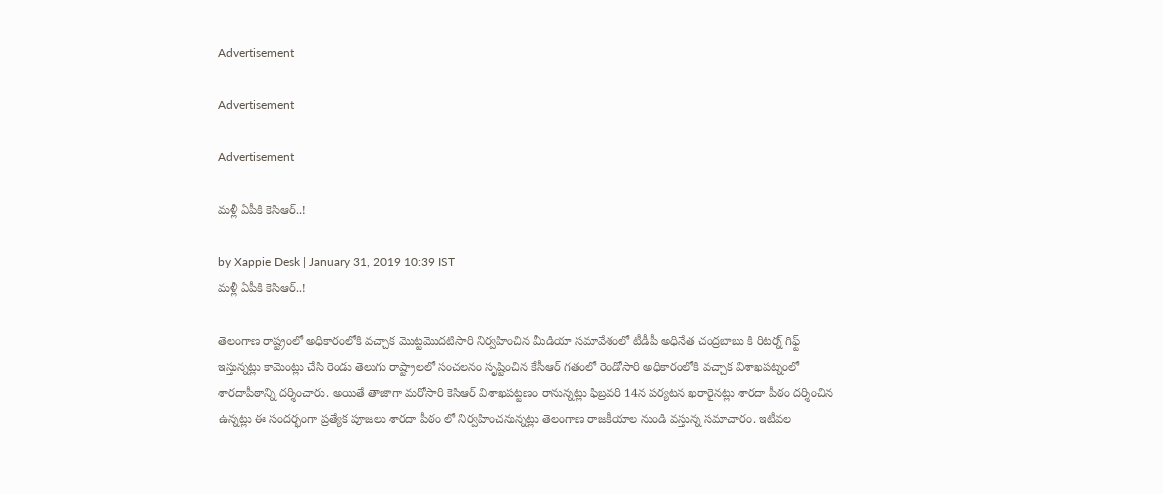Advertisement

Advertisement

Advertisement

మళ్లీ ఏపీకి కెసిఆర్..!

by Xappie Desk | January 31, 2019 10:39 IST
మళ్లీ ఏపీకి కెసిఆర్..!

తెలంగాణ రాష్ట్రంలో అధికారంలోకి వచ్చాక మొట్టమొదటిసారి నిర్వహించిన మీడియా సమావేశంలో టీడీపీ అధినేత చంద్రబాబు కి రిటర్న్ గిఫ్ట్ ఇస్తున్నట్లు కామెంట్లు చేసి రెండు తెలుగు రాష్ట్రాలలో సంచలనం సృష్టించిన కేసీఆర్ గతంలో రెండోసారి అధికారంలోకి వచ్చాక విశాఖపట్నంలో శారదాపీఠాన్ని దర్శించారు. అయితే తాజాగా మరోసారి కెసిఆర్ విశాఖపట్టణం రానున్నట్లు ఫిబ్రవరి 14న పర్యటన ఖరారైనట్లు శారదా పీఠం దర్శించిన ఉన్నట్లు ఈ సందర్భంగా ప్రత్యేక పూజలు శారదా పీఠం లో నిర్వహించనున్నట్లు తెలంగాణ రాజకీయాల నుండి వస్తున్న సమాచారం. ఇటీవ‌ల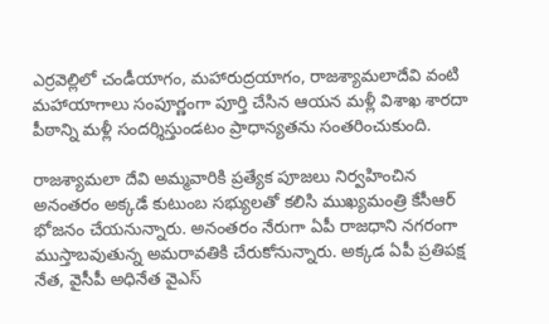ఎర్ర‌వెల్లిలో చండీయాగం, మ‌హారుద్ర‌యాగం, రాజ‌శ్యామ‌లాదేవి వంటి మ‌హాయాగాలు సంపూర్ణంగా పూర్తి చేసిన ఆయ‌న మ‌ళ్లీ విశాఖ శార‌దా పీఠాన్ని మ‌ళ్లీ సంద‌ర్శిస్తుండ‌టం ప్రాధాన్య‌త‌ను సంత‌రించుకుంది.

రాజ‌శ్యామ‌లా దేవి అమ్మ‌వారికి ప్ర‌త్యేక పూజ‌లు నిర్వ‌హించిన అనంత‌రం అక్క‌డే కుటుంబ స‌భ్యుల‌తో క‌లిసి ముఖ్య‌మంత్రి కేసీఆర్ భోజ‌నం చేయ‌నున్నారు. అనంత‌రం నేరుగా ఏపీ రాజ‌ధాని న‌గ‌రంగా ముస్తాబ‌వుతున్న అమ‌రావ‌తికి చేరుకోనున్నారు. అక్క‌డ ఏపీ ప్ర‌తిప‌క్ష నేత‌, వైసీపీ అధినేత వైఎస్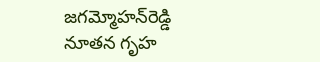జ‌గ‌మ్మోహ‌న్‌రెడ్డి నూత‌న గృహ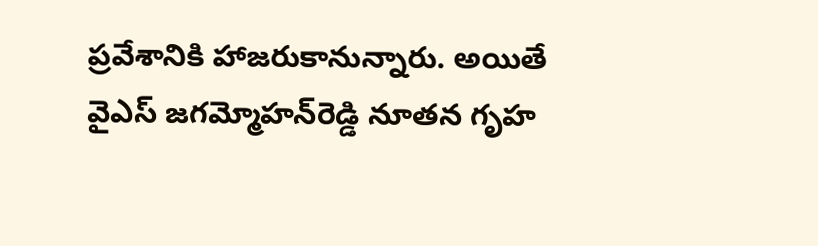ప్ర‌వేశానికి హాజ‌రుకానున్నారు. అయితే వైఎస్ జ‌గ‌మ్మోహ‌న్‌రెడ్డి నూత‌న గృహ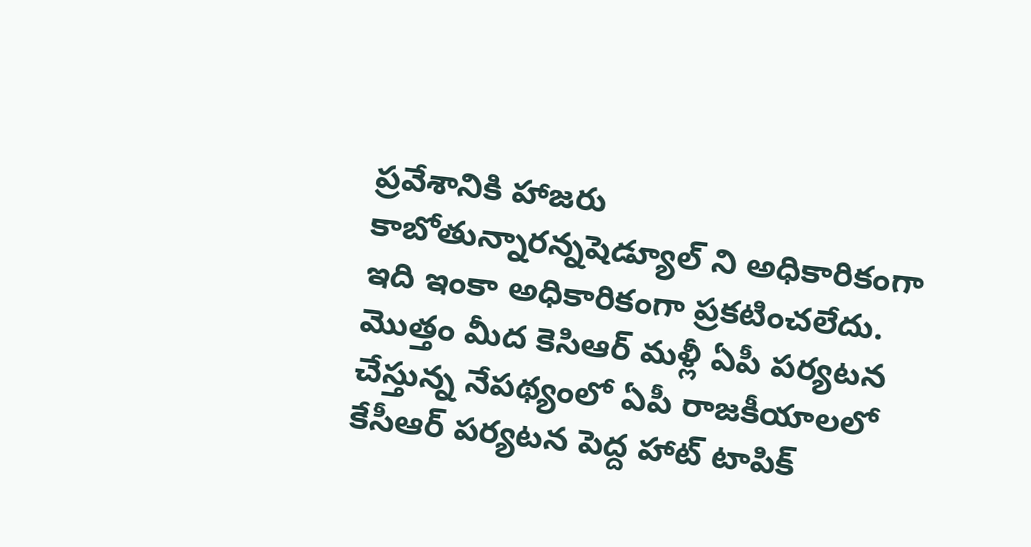ప్ర‌వేశానికి హాజ‌రు కాబోతున్నార‌న్నషెడ్యూల్ ని అధికారికంగా ఇది ఇంకా అధికారికంగా ప్ర‌క‌టించ‌లేదు. మొత్తం మీద కెసిఆర్ మళ్లీ ఏపీ పర్యటన చేస్తున్న నేపథ్యంలో ఏపీ రాజకీయాలలో కేసీఆర్ పర్యటన పెద్ద హాట్ టాపిక్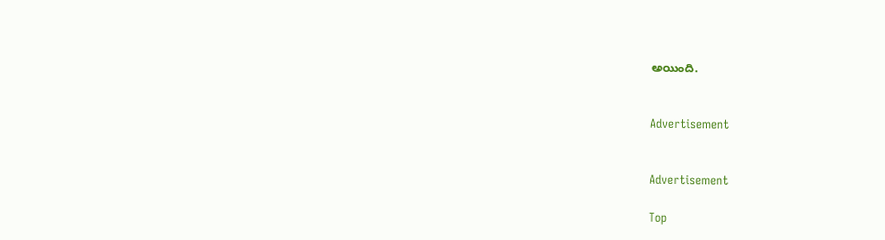అయింది.


Advertisement


Advertisement

Top